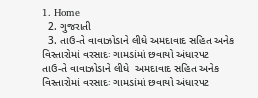1. Home
  2. ગુજરાતી
  3. તાઉ-તે વાવાઝોડાને લીધે અમદાવાદ સહિત અનેક વિસ્તારોમાં વરસાદઃ ગામડાંમાં છવાયો અંધારપટ
તાઉ-તે વાવાઝોડાને લીધે  અમદાવાદ સહિત અનેક વિસ્તારોમાં વરસાદઃ ગામડાંમાં છવાયો અંધારપટ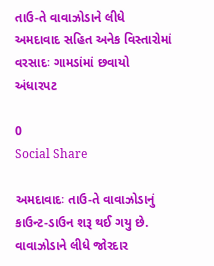તાઉ-તે વાવાઝોડાને લીધે અમદાવાદ સહિત અનેક વિસ્તારોમાં વરસાદઃ ગામડાંમાં છવાયો અંધારપટ

0
Social Share

અમદાવાદઃ તાઉ-તે વાવાઝોડાનું કાઉન્ટ-ડાઉન શરૂ થઈ ગયુ છે. વાવાઝોડાને લીધે જોરદાર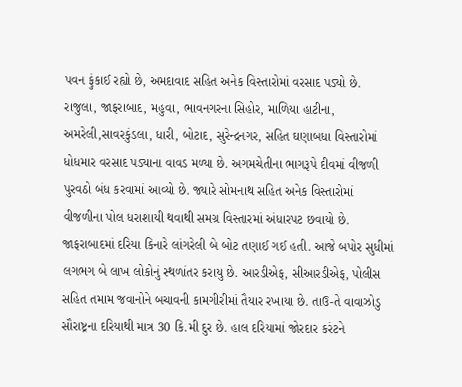પવન ફુંકાઈ રહ્યો છે, અમદાવાદ સહિત અનેક વિસ્તારોમાં વરસાદ પડ્યો છે. રાજુલા, જાફરાબાદ, મહુવા, ભાવનગરના સિહોર, માળિયા હાટીના, અમરેલી,સાવરકુંડલા, ધારી, બોટાદ, સુરેન્દ્રનગર, સહિત ઘણાબધા વિસ્તારોમાં ધોધમાર વરસાદ પડ્યાના વાવડ મળ્યા છે. અગમચેતીના ભાગરૂપે દીવમાં વીજળી પુરવઠો બંધ કરવામાં આવ્યો છે. જ્યારે સોમનાથ સહિત અનેક વિસ્તારોમાં વીજળીના પોલ ધરાશાયી થવાથી સમગ્ર વિસ્તારમાં અંધારપટ છવાયો છે. જાફરાબાદમાં દરિયા કિનારે લાંગરેલી બે બોટ તણાઈ ગઈ હતી. આજે બપોર સુધીમાં લગભગ બે લાખ લોકોનું સ્થળાંતર કરાયુ છે. આરડીએફ, સીઆરડીએફ, પોલીસ સહિત તમામ જવાનોને બચાવની કામગીરીમાં તૈયાર રખાયા છે. તાઉ-તે વાવાઝોડુ સૌરાષ્ટ્રના દરિયાથી માત્ર 30 કિ.મી દુર છે. હાલ દરિયામાં જોરદાર કરંટને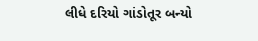લીધે દરિયો ગાંડોતૂર બન્યો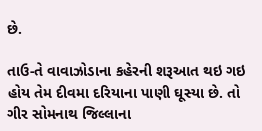છે.

તાઉ-તે વાવાઝોડાના કહેરની શરૂઆત થઇ ગઇ હોય તેમ દીવમા દરિયાના પાણી ઘૂસ્યા છે. તો ગીર સોમનાથ જિલ્લાના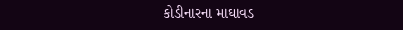કોડીનારના માઘાવડ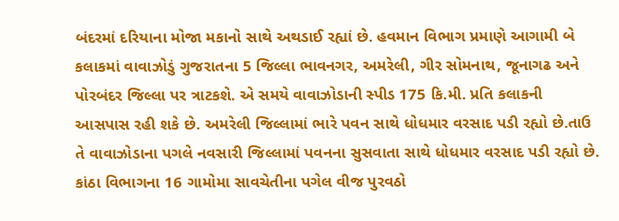બંદરમાં દરિયાના મોજા મકાનો સાથે અથડાઈ રહ્યાં છે. હવમાન વિભાગ પ્રમાણે આગામી બે કલાકમાં વાવાઝોડું ગુજરાતના 5 જિલ્લા ભાવનગર, અમરેલી, ગીર સોમનાથ, જૂનાગઢ અને પોરબંદર જિલ્લા પર ત્રાટકશે. એ સમયે વાવાઝોડાની સ્પીડ 175 કિ.મી. પ્રતિ કલાકની આસપાસ રહી શકે છે. અમરેલી જિલ્લામાં ભારે પવન સાથે ધોધમાર વરસાદ પડી રહ્યો છે.તાઉ તે વાવાઝોડાના પગલે નવસારી જિલ્લામાં પવનના સુસવાતા સાથે ધોધમાર વરસાદ પડી રહ્યો છે. કાંઠા વિભાગના 16 ગામોમા સાવચેતીના પગેલ વીજ પુરવઠો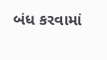બંધ કરવામાં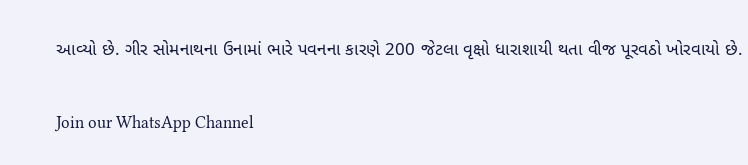આવ્યો છે. ગીર સોમનાથના ઉનામાં ભારે પવનના કારણે 200 જેટલા વૃક્ષો ધારાશાયી થતા વીજ પૂરવઠો ખોરવાયો છે.

Join our WhatsApp Channel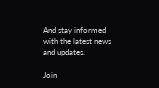And stay informed with the latest news and updates.

Join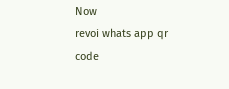Now
revoi whats app qr code